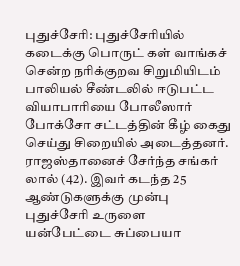புதுச்சேரி: புதுச்சேரியில் கடைக்கு பொருட் கள் வாங்கச் சென்ற நரிக்குறவ சிறுமியிடம் பாலியல் சீண்டலில் ஈடுபட்ட வியாபாரியை போலீஸார் போக்சோ சட்டத்தின் கீழ் கைது செய்து சிறையில் அடைத்தனர்.
ராஜஸ்தானைச் சேர்ந்த சங்கர் லால் (42). இவர் கடந்த 25 ஆண்டுகளுக்கு முன்பு புதுச்சேரி உருளை யன்பேட்டை சுப்பையா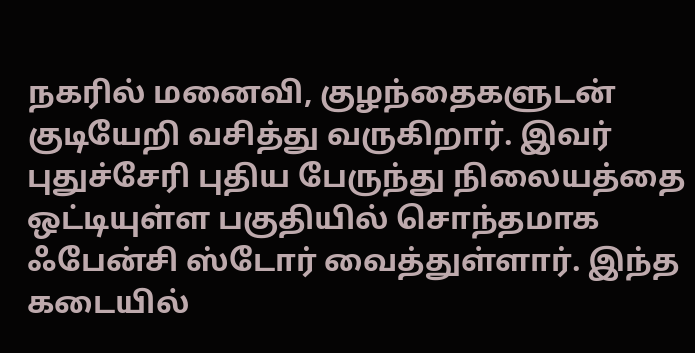நகரில் மனைவி, குழந்தைகளுடன் குடியேறி வசித்து வருகிறார். இவர் புதுச்சேரி புதிய பேருந்து நிலையத்தை ஒட்டியுள்ள பகுதியில் சொந்தமாக ஃபேன்சி ஸ்டோர் வைத்துள்ளார். இந்த கடையில்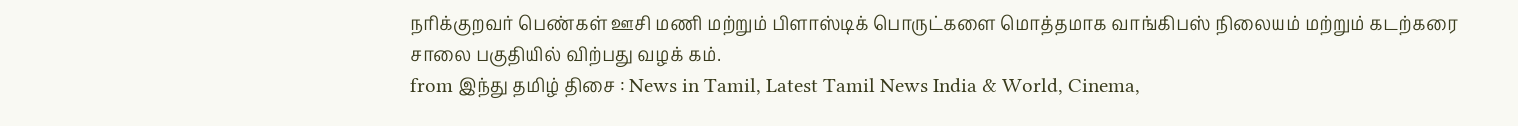நரிக்குறவர் பெண்கள் ஊசி மணி மற்றும் பிளாஸ்டிக் பொருட்களை மொத்தமாக வாங்கிபஸ் நிலையம் மற்றும் கடற்கரை சாலை பகுதியில் விற்பது வழக் கம்.
from இந்து தமிழ் திசை : News in Tamil, Latest Tamil News India & World, Cinema,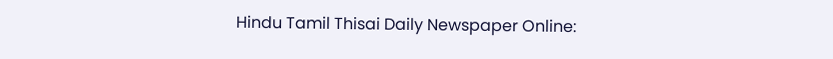Hindu Tamil Thisai Daily Newspaper Online: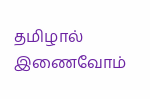தமிழால் இணைவோம்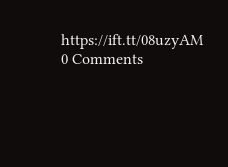https://ift.tt/08uzyAM
0 Comments